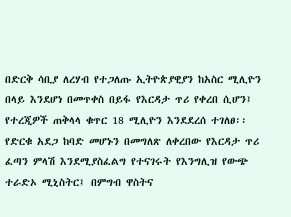በድርቅ ሳቢያ ለረሃብ የተጋለጡ ኢትዮጵያዊያን ከአስር ሚሊዮን በላይ እንደሆነ በመጥቀስ በይፋ የእርዳታ ጥሪ የቀረበ ሲሆን፤ የተረጂዎች ጠቅላላ ቁጥር 18 ሚሊዮን እንደደረሰ ተገለፀ፡፡ የድርቁ አደጋ ከባድ መሆኑን በመግለጽ ለቀረበው የእርዳታ ጥሪ ፈጣን ምላሽ እንደሚያስፈልግ የተናገሩት የእንግሊዝ የውጭ ተራድኦ ሚኒስትር፤ በምግብ ዋስትና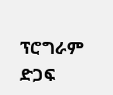ፕሮግራም ድጋፍ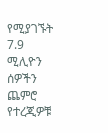የሚያገኙት 7.9 ሚሊዮን ሰዎችን ጨምሮ የተረጂዎቹ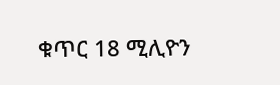ቁጥር 18 ሚሊዮን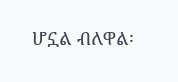ሆኗል ብለዋል፡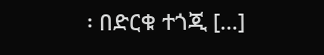፡ በድርቁ ተጎጂ […]